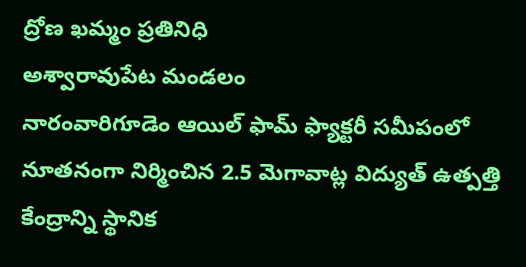ద్రోణ ఖమ్మం ప్రతినిధి
అశ్వారావుపేట మండలం
నారంవారిగూడెం ఆయిల్ ఫామ్ ఫ్యాక్టరీ సమీపంలో నూతనంగా నిర్మించిన 2.5 మెగావాట్ల విద్యుత్ ఉత్పత్తి కేంద్రాన్ని స్థానిక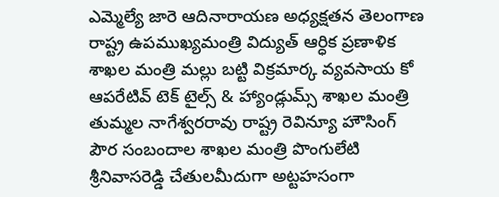ఎమ్మెల్యే జారె ఆదినారాయణ అధ్యక్షతన తెలంగాణ రాష్ట్ర ఉపముఖ్యమంత్రి విద్యుత్ ఆర్ధిక ప్రణాళిక శాఖల మంత్రి మల్లు బట్టి విక్రమార్క వ్యవసాయ కో ఆపరేటివ్ టెక్ టైల్స్ & హ్యాండ్లుమ్స్ శాఖల మంత్రి తుమ్మల నాగేశ్వరరావు రాష్ట్ర రెవిన్యూ హౌసింగ్ పౌర సంబందాల శాఖల మంత్రి పొంగులేటి శ్రీనివాసరెడ్డి చేతులమీదుగా అట్టహసంగా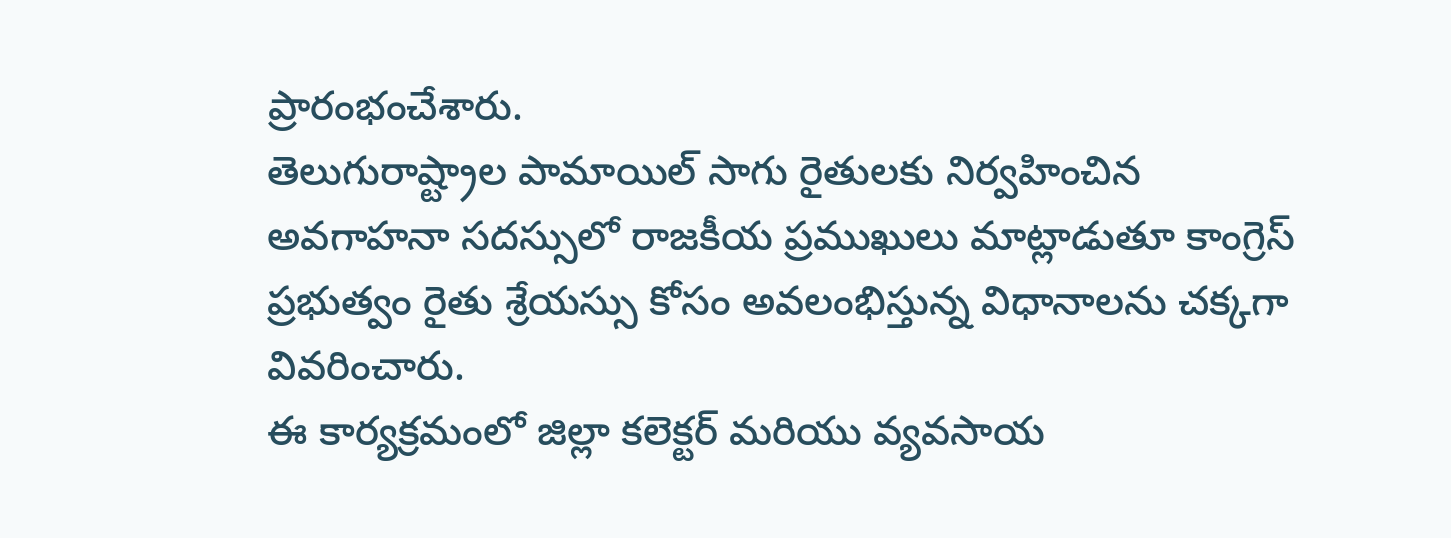ప్రారంభంచేశారు.
తెలుగురాష్ట్రాల పామాయిల్ సాగు రైతులకు నిర్వహించిన అవగాహనా సదస్సులో రాజకీయ ప్రముఖులు మాట్లాడుతూ కాంగ్రెస్ ప్రభుత్వం రైతు శ్రేయస్సు కోసం అవలంభిస్తున్న విధానాలను చక్కగా వివరించారు.
ఈ కార్యక్రమంలో జిల్లా కలెక్టర్ మరియు వ్యవసాయ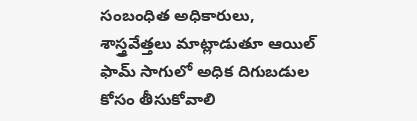సంబంధిత అధికారులు, శాస్త్రవేత్తలు మాట్లాడుతూ ఆయిల్ ఫామ్ సాగులో అధిక దిగుబడుల కోసం తీసుకోవాలి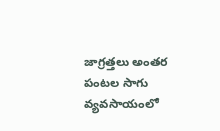జాగ్రత్తలు అంతర పంటల సాగు వ్యవసాయంలో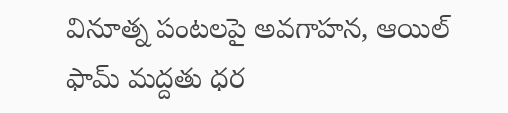వినూత్న పంటలపై అవగాహన, ఆయిల్ ఫామ్ మద్దతు ధర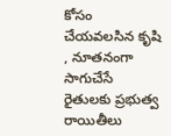కోసం చేయవలసిన కృషి , నూతనంగా సాగుచేసే రైతులకు ప్రభుత్వ రాయితీలు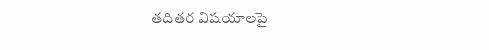తదితర విషయాలపై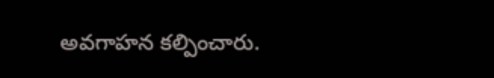అవగాహన కల్పించారు.